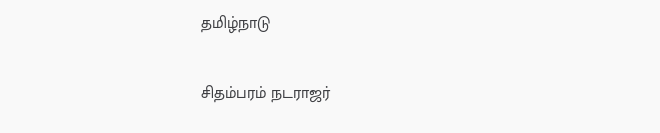தமிழ்நாடு

சிதம்பரம் நடராஜர்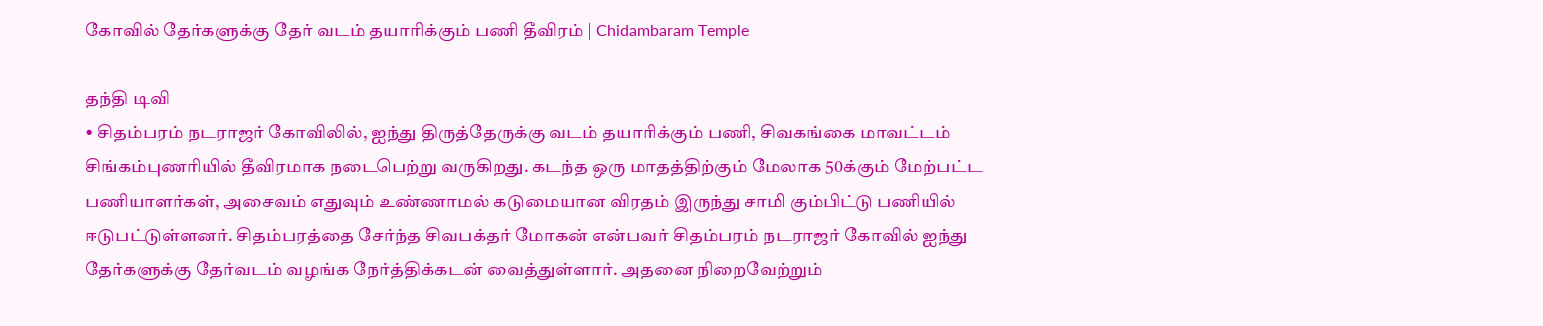கோவில் தேர்களுக்கு தேர் வடம் தயாரிக்கும் பணி தீவிரம் | Chidambaram Temple

தந்தி டிவி
• சிதம்பரம் நடராஜர் கோவிலில், ஐந்து திருத்தேருக்கு வடம் தயாரிக்கும் பணி, சிவகங்கை மாவட்டம் சிங்கம்புணரியில் தீவிரமாக நடைபெற்று வருகிறது. கடந்த ஒரு மாதத்திற்கும் மேலாக 50க்கும் மேற்பட்ட பணியாளர்கள், அசைவம் எதுவும் உண்ணாமல் கடுமையான விரதம் இருந்து சாமி கும்பிட்டு பணியில் ஈடுபட்டுள்ளனர். சிதம்பரத்தை சேர்ந்த சிவபக்தர் மோகன் என்பவர் சிதம்பரம் நடராஜர் கோவில் ஐந்து தேர்களுக்கு தேர்வடம் வழங்க நேர்த்திக்கடன் வைத்துள்ளார். அதனை நிறைவேற்றும்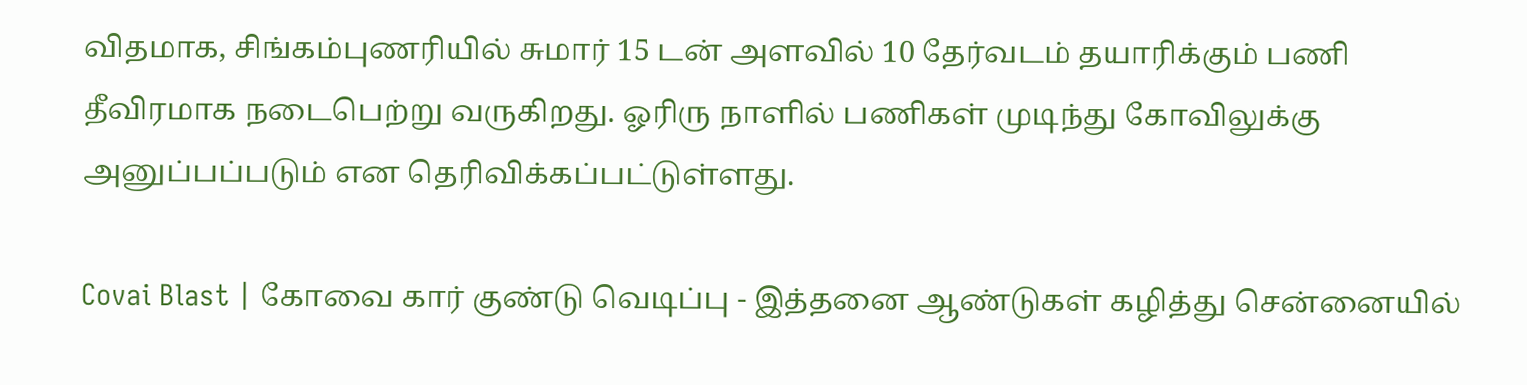விதமாக, சிங்கம்புணரியில் சுமார் 15 டன் அளவில் 10 தேர்வடம் தயாரிக்கும் பணி தீவிரமாக நடைபெற்று வருகிறது. ஓரிரு நாளில் பணிகள் முடிந்து கோவிலுக்கு அனுப்பப்படும் என தெரிவிக்கப்பட்டுள்ளது.

Covai Blast | கோவை கார் குண்டு வெடிப்பு - இத்தனை ஆண்டுகள் கழித்து சென்னையில்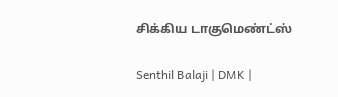சிக்கிய டாகுமெண்ட்ஸ்

Senthil Balaji | DMK |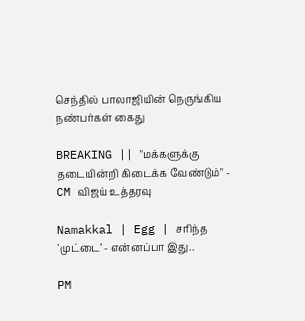செந்தில் பாலாஜியின் நெருங்கிய நண்பர்கள் கைது

BREAKING || "மக்களுக்கு தடையின்றி கிடைக்க வேண்டும்" - CM விஜய் உத்தரவு

Namakkal | Egg | சரிந்த `முட்டை’ - என்னப்பா இது..

PM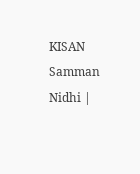KISAN Samman Nidhi |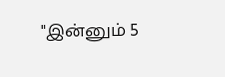"இன்னும் 5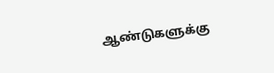ஆண்டுகளுக்கு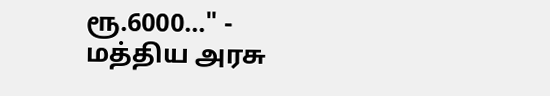ரூ.6000..." - மத்திய அரசு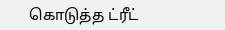கொடுத்த ட்ரீட்